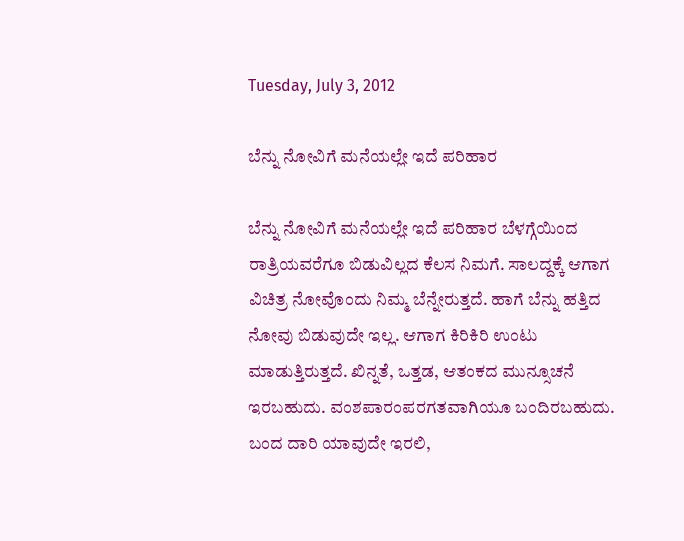Tuesday, July 3, 2012

ಬೆನ್ನು ನೋವಿಗೆ ಮನೆಯಲ್ಲೇ ಇದೆ ಪರಿಹಾರ

ಬೆನ್ನು ನೋವಿಗೆ ಮನೆಯಲ್ಲೇ ಇದೆ ಪರಿಹಾರ ಬೆಳಗ್ಗೆಯಿಂದ ರಾತ್ರಿಯವರೆಗೂ ಬಿಡುವಿಲ್ಲದ ಕೆಲಸ ನಿಮಗೆ. ಸಾಲದ್ದಕ್ಕೆ ಆಗಾಗ ವಿಚಿತ್ರ ನೋವೊಂದು ನಿಮ್ಮ ಬೆನ್ನೇರುತ್ತದೆ. ಹಾಗೆ ಬೆನ್ನು ಹತ್ತಿದ ನೋವು ಬಿಡುವುದೇ ಇಲ್ಲ. ಆಗಾಗ ಕಿರಿಕಿರಿ ಉಂಟು ಮಾಡುತ್ತಿರುತ್ತದೆ. ಖಿನ್ನತೆ, ಒತ್ತಡ, ಆತಂಕದ ಮುನ್ಸೂಚನೆ ಇರಬಹುದು. ವಂಶಪಾರಂಪರಗತವಾಗಿಯೂ ಬಂದಿರಬಹುದು. ಬಂದ ದಾರಿ ಯಾವುದೇ ಇರಲಿ,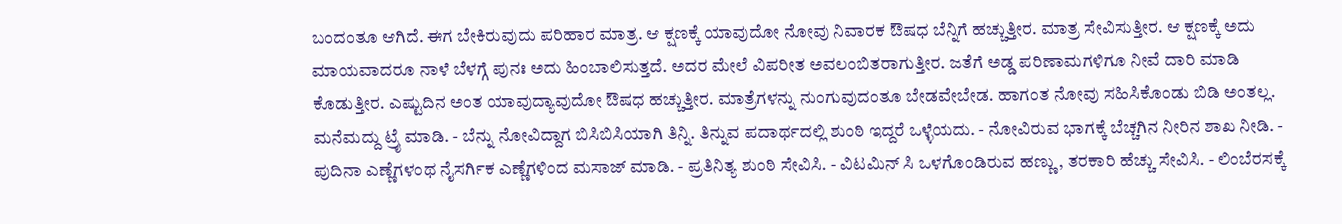ಬಂದಂತೂ ಆಗಿದೆ. ಈಗ ಬೇಕಿರುವುದು ಪರಿಹಾರ ಮಾತ್ರ. ಆ ಕ್ಷಣಕ್ಕೆ ಯಾವುದೋ ನೋವು ನಿವಾರಕ ಔಷಧ ಬೆನ್ನಿಗೆ ಹಚ್ಚುತ್ತೀರ. ಮಾತ್ರ ಸೇವಿಸುತ್ತೀರ. ಆ ಕ್ಷಣಕ್ಕೆ ಅದು ಮಾಯವಾದರೂ ನಾಳೆ ಬೆಳಗ್ಗೆ ಪುನಃ ಅದು ಹಿಂಬಾಲಿಸುತ್ತದೆ. ಅದರ ಮೇಲೆ ವಿಪರೀತ ಅವಲಂಬಿತರಾಗುತ್ತೀರ. ಜತೆಗೆ ಅಡ್ಡ ಪರಿಣಾಮಗಳಿಗೂ ನೀವೆ ದಾರಿ ಮಾಡಿ ಕೊಡುತ್ತೀರ. ಎಷ್ಟುದಿನ ಅಂತ ಯಾವುದ್ಯಾವುದೋ ಔಷಧ ಹಚ್ಚುತ್ತೀರ. ಮಾತ್ರೆಗಳನ್ನು ನುಂಗುವುದಂತೂ ಬೇಡವೇಬೇಡ. ಹಾಗಂತ ನೋವು ಸಹಿಸಿಕೊಂಡು ಬಿಡಿ ಅಂತಲ್ಲ. ಮನೆಮದ್ದು ಟ್ರೈ ಮಾಡಿ. - ಬೆನ್ನು ನೋವಿದ್ದಾಗ ಬಿಸಿಬಿಸಿಯಾಗಿ ತಿನ್ನಿ. ತಿನ್ನುವ ಪದಾರ್ಥದಲ್ಲಿ ಶುಂಠಿ ಇದ್ದರೆ ಒಳ್ಳೆಯದು. - ನೋವಿರುವ ಭಾಗಕ್ಕೆ ಬೆಚ್ಚಗಿನ ನೀರಿನ ಶಾಖ ನೀಡಿ. - ಪುದಿನಾ ಎಣ್ಣೆಗಳಂಥ ನೈಸರ್ಗಿಕ ಎಣ್ಣೆಗಳಿಂದ ಮಸಾಜ್ ಮಾಡಿ. - ಪ್ರತಿನಿತ್ಯ ಶುಂಠಿ ಸೇವಿಸಿ. - ವಿಟಮಿನ್ ಸಿ ಒಳಗೊಂಡಿರುವ ಹಣ್ಣು, ತರಕಾರಿ ಹೆಚ್ಚು ಸೇವಿಸಿ. - ಲಿಂಬೆರಸಕ್ಕೆ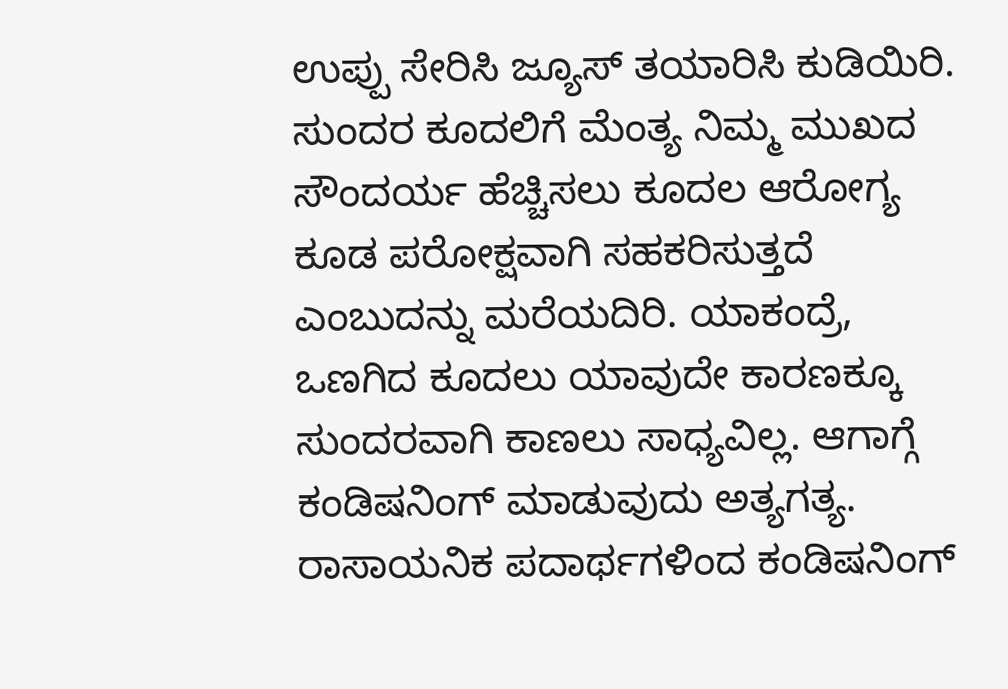ಉಪ್ಪು ಸೇರಿಸಿ ಜ್ಯೂಸ್ ತಯಾರಿಸಿ ಕುಡಿಯಿರಿ. ಸುಂದರ ಕೂದಲಿಗೆ ಮೆಂತ್ಯ ನಿಮ್ಮ ಮುಖದ ಸೌಂದರ್ಯ ಹೆಚ್ಚಿಸಲು ಕೂದಲ ಆರೋಗ್ಯ ಕೂಡ ಪರೋಕ್ಷವಾಗಿ ಸಹಕರಿಸುತ್ತದೆ ಎಂಬುದನ್ನು ಮರೆಯದಿರಿ. ಯಾಕಂದ್ರೆ, ಒಣಗಿದ ಕೂದಲು ಯಾವುದೇ ಕಾರಣಕ್ಕೂ ಸುಂದರವಾಗಿ ಕಾಣಲು ಸಾಧ್ಯವಿಲ್ಲ. ಆಗಾಗ್ಗೆ ಕಂಡಿಷನಿಂಗ್ ಮಾಡುವುದು ಅತ್ಯಗತ್ಯ. ರಾಸಾಯನಿಕ ಪದಾರ್ಥಗಳಿಂದ ಕಂಡಿಷನಿಂಗ್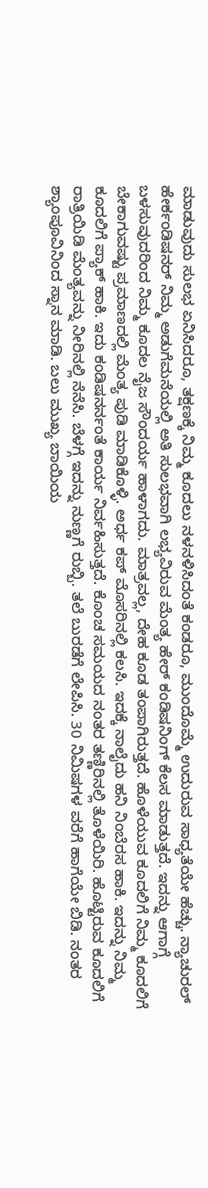ಮಾಡುವುದು ಸುಲಭ ಏನಿಸಿದರೂ, ತಕ್ಷಣಕ್ಕೆ ನಿಮ್ಮ ಕೂದಲು ನಳನಳಿಸಿದಂತೆ ಕಂಡರೂ, ಮುಂದೊಮ್ಮೆ ಉದುರುವ ಸಾಧ್ಯತೆಯೇ ಹೆಚ್ಚು. ನ್ಯಾಚುರಲ್ ಹೇರ್ಕಂಡಿಷನರ್ ನಿಮ್ಮ ಅಡುಗೆಮನೆಯಲ್ಲಿ ಅತಿ ಸುಲಭವಾಗಿ ಲಭ್ಯವಿರುವ ಮೆಂತ್ಯ ಹೇರ್ ಕಂಡಿಷನಿಂಗ್ ಕೆಲಸ ಮಾಡುತ್ತದೆ. ಇದನ್ನು ಆಗಾಗ್ಗೆ ಬಳಸುವುದರಿಂದ ನಿಮ್ಮ ಕೂದಲ ನೈಜ ಸೌಂದರ್ಯ ಹಾಳಾಗದು. ಮಾತ್ರವಲ್ಲ, ದೇಹ ಕೂಡ ತಂಪಾಗಿರುತ್ತದೆ. ಹೊಳೆಯುವ ಕೂದಲಿಗೆ ನಿಮ್ಮ ಕೂದಲಿಗೆ ಬೇಕಾಗುವಷ್ಟು ಪ್ರಮಾಣದಲ್ಲಿ ಮೆಂತ್ಯ ಪುಡಿ ಮಾಡಿಕೊಳ್ಳಿ. ಅರ್ಧ ಕಪ್ ಮೊಸರಿನಲ್ಲಿ ಕಲಸಿ. ಇದಕ್ಕೆ ನಾಲೈದು ಹನಿ ನಿಂಬೆರಸ ಹಾಕಿ. ಇದನ್ನು ನಿಮ್ಮ ಕೂದಲಿಗೆ ಪ್ಯಾಕ್ ಹಾಕಿ. ಇದು ಕಂಡಿಷನರ್ನಂತೆ ಕಾರ್ಯ ನಿರ್ವಹಿಸುತ್ತದೆ. ಕೊಂಚ ಸಮಯದ ನಂತರ ತಣ್ಣಿರಿನಲ್ಲಿ ತೊಳೆಯಿರಿ. ಹೊಟ್ಟಿರುವ ಕೂದಲಿಗೆ ರಾತ್ರಿಯಿಡಿ ಮೆಂತ್ಯವನ್ನು ನೀರಿನಲ್ಲಿ ನೆನೆಸಿ. ಬೆಳಗ್ಗೆ ಇದನ್ನು ನುಣ್ಣಗೆ ರುಬ್ಬಿ. ತಲೆ ಬುರಡೆಗೆ ಲೇಪಿಸಿ. 30 ನಿಮಿಷಗಳ ವರೆಗೆ ಹಾಗೆಯೇ ಬಿಡಿ. ನಂತರ ಶ್ಯಾಂಪೂವಿನಿಂದ ಸ್ನಾನ ಮಾಡಿ. ಬಲು ಮುಖ್ಯ ಬಾಯಿಯ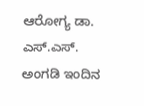ಆರೋಗ್ಯ ಡಾ. ಎಸ್.ಎಸ್. ಅಂಗಡಿ ಇಂದಿನ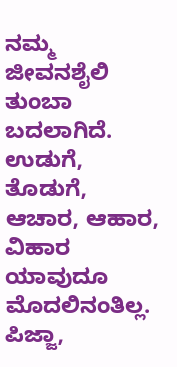ನಮ್ಮ ಜೀವನಶೈಲಿ ತುಂಬಾ ಬದಲಾಗಿದೆ. ಉಡುಗೆ, ತೊಡುಗೆ, ಆಚಾರ, ಆಹಾರ, ವಿಹಾರ ಯಾವುದೂ ಮೊದಲಿನಂತಿಲ್ಲ. ಪಿಜ್ಜಾ,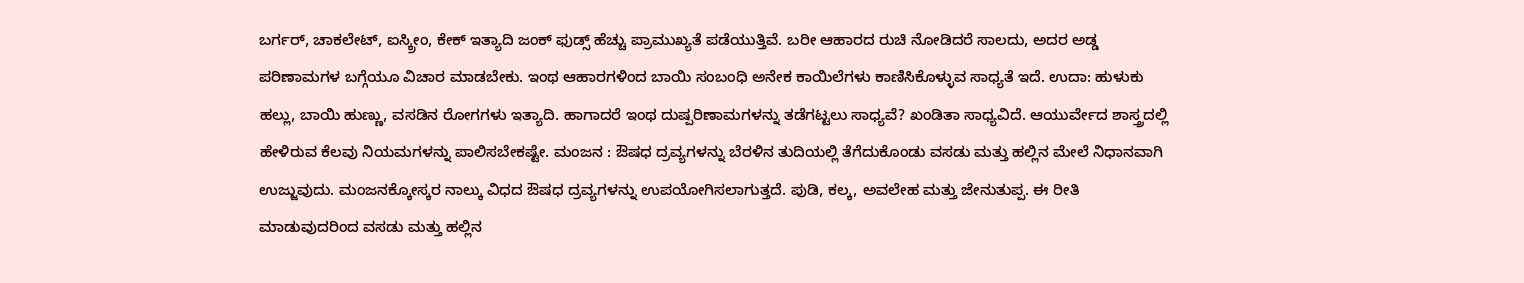ಬರ್ಗರ್, ಚಾಕಲೇಟ್, ಐಸ್ಕ್ರೀಂ, ಕೇಕ್ ಇತ್ಯಾದಿ ಜಂಕ್ ಫುಡ್ಸ್ ಹೆಚ್ಚು ಪ್ರಾಮುಖ್ಯತೆ ಪಡೆಯುತ್ತಿವೆ. ಬರೀ ಆಹಾರದ ರುಚಿ ನೋಡಿದರೆ ಸಾಲದು, ಅದರ ಅಡ್ಡ ಪರಿಣಾಮಗಳ ಬಗ್ಗೆಯೂ ವಿಚಾರ ಮಾಡಬೇಕು. ಇಂಥ ಆಹಾರಗಳಿಂದ ಬಾಯಿ ಸಂಬಂಧಿ ಅನೇಕ ಕಾಯಿಲೆಗಳು ಕಾಣಿಸಿಕೊಳ್ಳುವ ಸಾಧ್ಯತೆ ಇದೆ. ಉದಾ: ಹುಳುಕು ಹಲ್ಲು, ಬಾಯಿ ಹುಣ್ಣು, ವಸಡಿನ ರೋಗಗಳು ಇತ್ಯಾದಿ. ಹಾಗಾದರೆ ಇಂಥ ದುಷ್ಪರಿಣಾಮಗಳನ್ನು ತಡೆಗಟ್ಟಲು ಸಾಧ್ಯವೆ? ಖಂಡಿತಾ ಸಾಧ್ಯವಿದೆ. ಆಯುರ್ವೇದ ಶಾಸ್ತ್ರದಲ್ಲಿ ಹೇಳಿರುವ ಕೆಲವು ನಿಯಮಗಳನ್ನು ಪಾಲಿಸಬೇಕಷ್ಟೇ. ಮಂಜನ : ಔಷಧ ದ್ರವ್ಯಗಳನ್ನು ಬೆರಳಿನ ತುದಿಯಲ್ಲಿ ತೆಗೆದುಕೊಂಡು ವಸಡು ಮತ್ತು ಹಲ್ಲಿನ ಮೇಲೆ ನಿಧಾನವಾಗಿ ಉಜ್ಜುವುದು. ಮಂಜನಕ್ಕೋಸ್ಕರ ನಾಲ್ಕು ವಿಧದ ಔಷಧ ದ್ರವ್ಯಗಳನ್ನು ಉಪಯೋಗಿಸಲಾಗುತ್ತದೆ. ಪುಡಿ, ಕಲ್ಕ, ಅವಲೇಹ ಮತ್ತು ಜೇನುತುಪ್ಪ. ಈ ರೀತಿ ಮಾಡುವುದರಿಂದ ವಸಡು ಮತ್ತು ಹಲ್ಲಿನ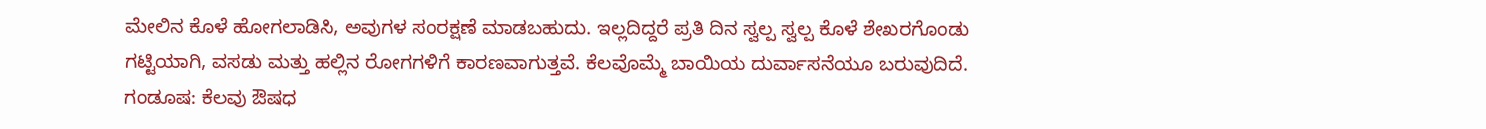ಮೇಲಿನ ಕೊಳೆ ಹೋಗಲಾಡಿಸಿ, ಅವುಗಳ ಸಂರಕ್ಷಣೆ ಮಾಡಬಹುದು. ಇಲ್ಲದಿದ್ದರೆ ಪ್ರತಿ ದಿನ ಸ್ವಲ್ಪ ಸ್ವಲ್ಪ ಕೊಳೆ ಶೇಖರಗೊಂಡು ಗಟ್ಟಿಯಾಗಿ, ವಸಡು ಮತ್ತು ಹಲ್ಲಿನ ರೋಗಗಳಿಗೆ ಕಾರಣವಾಗುತ್ತವೆ. ಕೆಲವೊಮ್ಮೆ ಬಾಯಿಯ ದುರ್ವಾಸನೆಯೂ ಬರುವುದಿದೆ. ಗಂಡೂಷ: ಕೆಲವು ಔಷಧ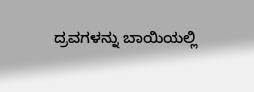ದ್ರವಗಳನ್ನು ಬಾಯಿಯಲ್ಲಿ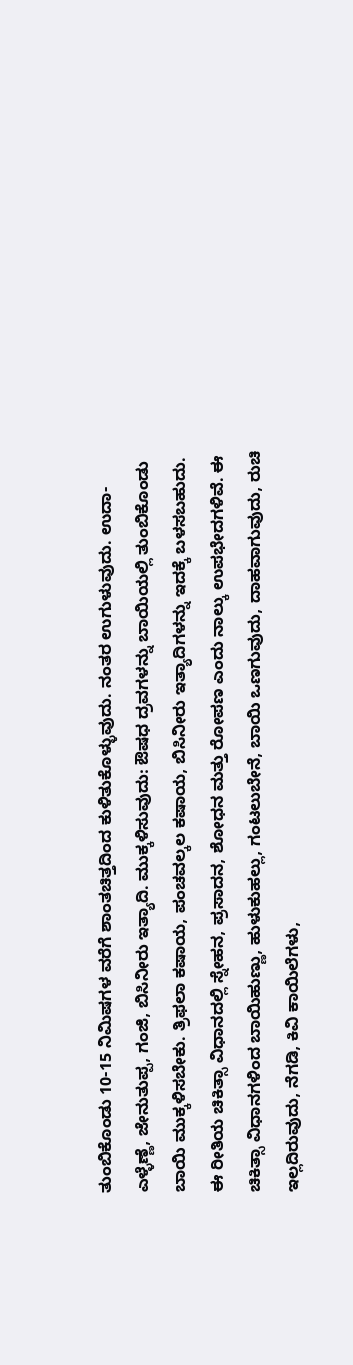ತುಂಬಿಕೊಂಡು 10-15 ನಿಮಿಷಗಳ ವರೆಗೆ ಶಾಂತಚಿತ್ತದಿಂದ ಕುಳಿತುಕೊಳ್ಳುವುದು. ನಂತರ ಉಗುಳುವುದು. ಉದಾ- ಎಳ್ಳೆಣ್ಣೆ, ಜೇನುತುಪ್ಪ, ಗಂಜಿ, ಬಿಸಿನೀರು ಇತ್ಯಾದಿ. ಮುಕ್ಕಳಿಸುವುದು: ಔಷಧ ದ್ರವಗಳನ್ನು ಬಾಯಿಯಲ್ಲಿ ತುಂಬಿಕೊಂಡು ಬಾಯಿ ಮುಕ್ಕಳಿಸಬೇಕು. ತ್ರಿಫಲಾ ಕಷಾಯ, ಪಂಚವಲ್ಕಲ ಕಷಾಯ, ಬಿಸಿನೀರು ಇತ್ಯಾದಿಗಳನ್ನು ಇದಕ್ಕೆ ಬಳಸಬಹುದು. ಈ ರೀತಿಯ ಚಿಕಿತ್ಸಾ ವಿಧಾನದಲ್ಲಿ ಸ್ನೇಹನ, ಪ್ರಸಾದನ, ಶೋಧನ ಮತ್ತು ರೋಪಣ ಎಂದು ನಾಲ್ಕು ಉಪಭೇದಗಳಿವೆ. ಈ ಚಿಕಿತ್ಸಾ ವಿಧಾನಗಳಿಂದ ಬಾಯಿಹುಣ್ಣು, ಹುಳುಕುಹಲ್ಲು, ಗಂಟಲುಬೇನೆ, ಬಾಯಿ ಒಣಗುವುದು, ದಾಹವಾಗುವುದು, ರುಚಿ ಇಲ್ಲದಿರುವುದು, ನೆಗಡಿ, ಕಿವಿ ಕಾಯಿಲೆಗಳು,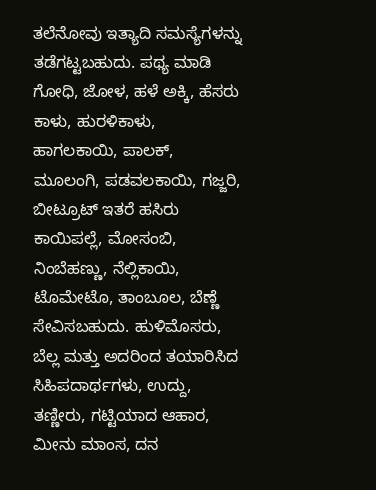ತಲೆನೋವು ಇತ್ಯಾದಿ ಸಮಸ್ಯೆಗಳನ್ನು ತಡೆಗಟ್ಟಬಹುದು. ಪಥ್ಯ ಮಾಡಿ ಗೋಧಿ, ಜೋಳ, ಹಳೆ ಅಕ್ಕಿ, ಹೆಸರು ಕಾಳು, ಹುರಳಿಕಾಳು, ಹಾಗಲಕಾಯಿ, ಪಾಲಕ್, ಮೂಲಂಗಿ, ಪಡವಲಕಾಯಿ, ಗಜ್ಜರಿ, ಬೀಟ್ರೂಟ್ ಇತರೆ ಹಸಿರು ಕಾಯಿಪಲ್ಲೆ, ಮೋಸಂಬಿ, ನಿಂಬೆಹಣ್ಣು, ನೆಲ್ಲಿಕಾಯಿ, ಟೊಮೇಟೊ, ತಾಂಬೂಲ, ಬೆಣ್ಣೆ ಸೇವಿಸಬಹುದು. ಹುಳಿಮೊಸರು, ಬೆಲ್ಲ ಮತ್ತು ಅದರಿಂದ ತಯಾರಿಸಿದ ಸಿಹಿಪದಾರ್ಥಗಳು, ಉದ್ದು, ತಣ್ಣೀರು, ಗಟ್ಟಿಯಾದ ಆಹಾರ, ಮೀನು ಮಾಂಸ, ದನ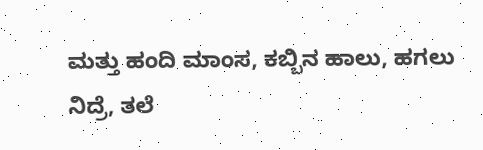ಮತ್ತು ಹಂದಿ ಮಾಂಸ, ಕಬ್ಬಿನ ಹಾಲು, ಹಗಲು ನಿದ್ರೆ, ತಲೆ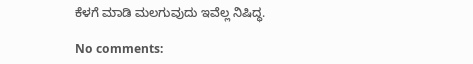ಕೆಳಗೆ ಮಾಡಿ ಮಲಗುವುದು ಇವೆಲ್ಲ ನಿಷಿದ್ಧ.

No comments: